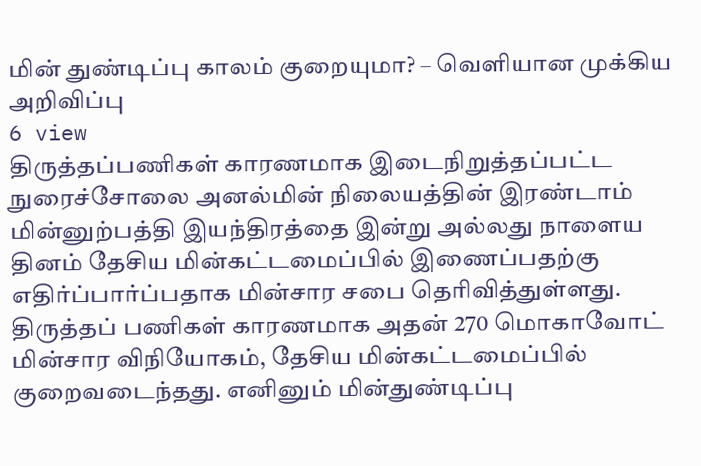மின் துண்டிப்பு காலம் குறையுமா? – வெளியான முக்கிய அறிவிப்பு
6 view
திருத்தப்பணிகள் காரணமாக இடைநிறுத்தப்பட்ட நுரைச்சோலை அனல்மின் நிலையத்தின் இரண்டாம் மின்னுற்பத்தி இயந்திரத்தை இன்று அல்லது நாளைய தினம் தேசிய மின்கட்டமைப்பில் இணைப்பதற்கு எதிர்ப்பார்ப்பதாக மின்சார சபை தெரிவித்துள்ளது. திருத்தப் பணிகள் காரணமாக அதன் 270 மொகாவோட் மின்சார விநியோகம், தேசிய மின்கட்டமைப்பில் குறைவடைந்தது. எனினும் மின்துண்டிப்பு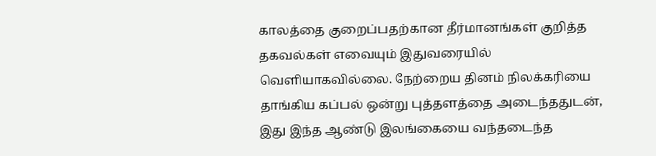காலத்தை குறைப்பதற்கான தீர்மானங்கள் குறித்த தகவல்கள் எவையும் இதுவரையில் வெளியாகவில்லை. நேற்றைய தினம் நிலக்கரியை தாங்கிய கப்பல் ஒன்று புத்தளத்தை அடைந்ததுடன், இது இந்த ஆண்டு இலங்கையை வந்தடைந்த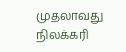முதலாவது நிலக்கரி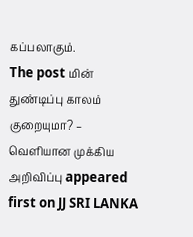கப்பலாகும்.
The post மின் துண்டிப்பு காலம் குறையுமா? – வெளியான முக்கிய அறிவிப்பு appeared first on JJ SRI LANKA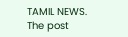TAMIL NEWS.
The post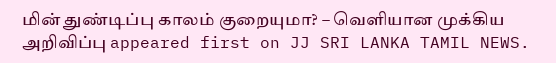மின் துண்டிப்பு காலம் குறையுமா? – வெளியான முக்கிய அறிவிப்பு appeared first on JJ SRI LANKA TAMIL NEWS.